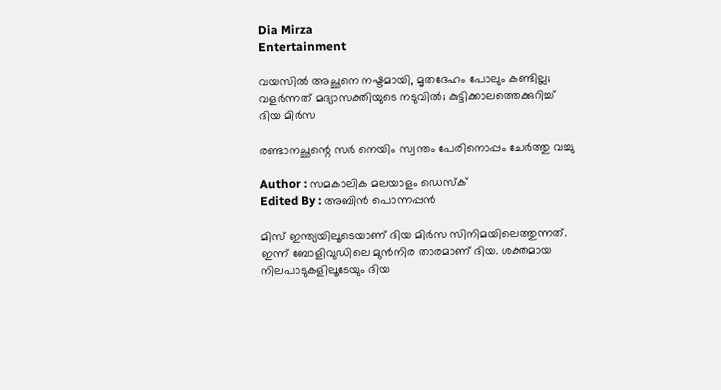Dia Mirza
Entertainment

വയസില്‍ അച്ഛനെ നഷ്ടമായി, മൃതദേഹം പോലും കണ്ടില്ല; വളര്‍ന്നത് മദ്യാസക്തിയുടെ നടുവില്‍; കുട്ടിക്കാലത്തെക്കുറിച്ച് ദിയ മിര്‍സ

രണ്ടാനച്ഛന്റെ സർ നെയിം സ്വന്തം പേരിനൊപ്പം ചേർത്തു വച്ചു

Author : സമകാലിക മലയാളം ഡെസ്ക്
Edited By : അബിന്‍ പൊന്നപ്പന്‍

മിസ് ഇന്ത്യയിലൂടെയാണ് ദിയ മിര്‍സ സിനിമയിലെത്തുന്നത്. ഇന്ന് ബോളിവുഡിലെ മുന്‍നിര താരമാണ് ദിയ. ശക്തമായ നിലപാടുകളിലൂടേയും ദിയ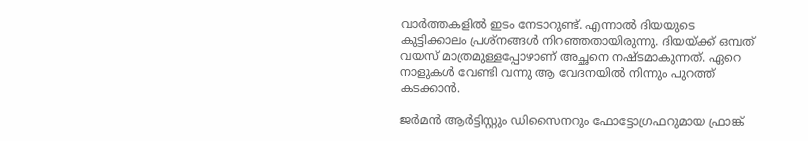വാര്‍ത്തകളില്‍ ഇടം നേടാറുണ്ട്. എന്നാല്‍ ദിയയുടെ കുട്ടിക്കാലം പ്രശ്‌നങ്ങള്‍ നിറഞ്ഞതായിരുന്നു. ദിയയ്ക്ക് ഒമ്പത് വയസ് മാത്രമുള്ളപ്പോഴാണ് അച്ഛനെ നഷ്ടമാകുന്നത്. ഏറെ നാളുകള്‍ വേണ്ടി വന്നു ആ വേദനയില്‍ നിന്നും പുറത്ത് കടക്കാന്‍.

ജര്‍മന്‍ ആര്‍ട്ടിസ്റ്റും ഡിസൈനറും ഫോട്ടോഗ്രഫറുമായ ഫ്രാങ്ക്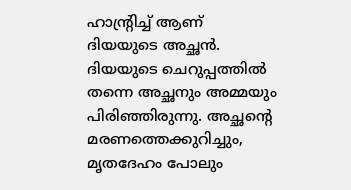ഹാന്റ്രിച്ച് ആണ് ദിയയുടെ അച്ഛന്‍. ദിയയുടെ ചെറുപ്പത്തില്‍ തന്നെ അച്ഛനും അമ്മയും പിരിഞ്ഞിരുന്നു. അച്ഛന്റെ മരണത്തെക്കുറിച്ചും, മൃതദേഹം പോലും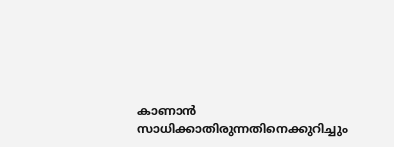കാണാന്‍ സാധിക്കാതിരുന്നതിനെക്കുറിച്ചും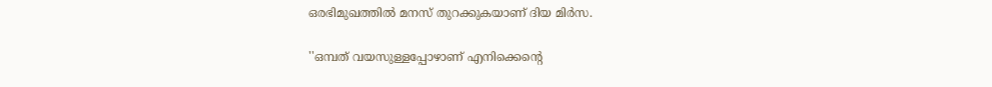ഒരഭിമുഖത്തില്‍ മനസ് തുറക്കുകയാണ് ദിയ മിര്‍സ.

''ഒമ്പത് വയസുള്ളപ്പോഴാണ് എനിക്കെന്റെ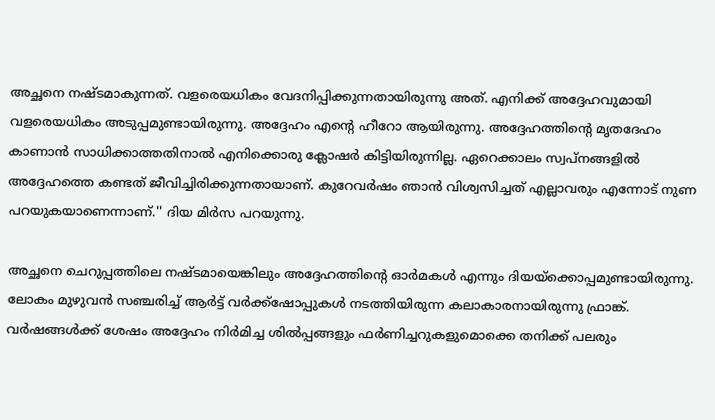അച്ഛനെ നഷ്ടമാകുന്നത്. വളരെയധികം വേദനിപ്പിക്കുന്നതായിരുന്നു അത്. എനിക്ക് അദ്ദേഹവുമായി വളരെയധികം അടുപ്പമുണ്ടായിരുന്നു. അദ്ദേഹം എന്റെ ഹീറോ ആയിരുന്നു. അദ്ദേഹത്തിന്റെ മൃതദേഹം കാണാന്‍ സാധിക്കാത്തതിനാല്‍ എനിക്കൊരു ക്ലോഷര്‍ കിട്ടിയിരുന്നില്ല. ഏറെക്കാലം സ്വപ്‌നങ്ങളില്‍ അദ്ദേഹത്തെ കണ്ടത് ജീവിച്ചിരിക്കുന്നതായാണ്. കുറേവര്‍ഷം ഞാന്‍ വിശ്വസിച്ചത് എല്ലാവരും എന്നോട് നുണ പറയുകയാണെന്നാണ്.'' ദിയ മിര്‍സ പറയുന്നു.

അച്ഛനെ ചെറുപ്പത്തിലെ നഷ്ടമായെങ്കിലും അദ്ദേഹത്തിന്റെ ഓര്‍മകള്‍ എന്നും ദിയയ്‌ക്കൊപ്പമുണ്ടായിരുന്നു. ലോകം മുഴുവന്‍ സഞ്ചരിച്ച് ആര്‍ട്ട് വര്‍ക്ക്‌ഷോപ്പുകള്‍ നടത്തിയിരുന്ന കലാകാരനായിരുന്നു ഫ്രാങ്ക്. വര്‍ഷങ്ങള്‍ക്ക് ശേഷം അദ്ദേഹം നിര്‍മിച്ച ശില്‍പ്പങ്ങളും ഫര്‍ണിച്ചറുകളുമൊക്കെ തനിക്ക് പലരും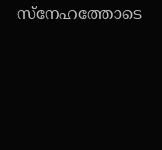സ്‌നേഹത്തോടെ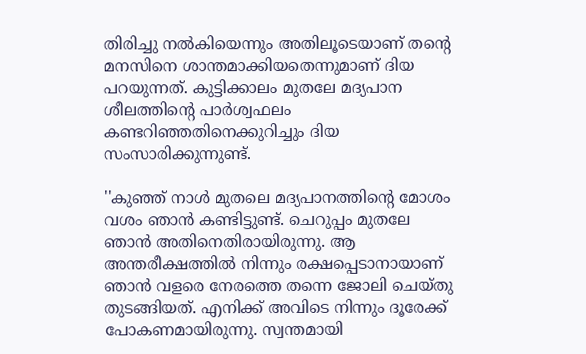തിരിച്ചു നല്‍കിയെന്നും അതിലൂടെയാണ് തന്റെ മനസിനെ ശാന്തമാക്കിയതെന്നുമാണ് ദിയ പറയുന്നത്. കുട്ടിക്കാലം മുതലേ മദ്യപാന ശീലത്തിന്റെ പാര്‍ശ്വഫലം കണ്ടറിഞ്ഞതിനെക്കുറിച്ചും ദിയ സംസാരിക്കുന്നുണ്ട്.

''കുഞ്ഞ് നാള്‍ മുതലെ മദ്യപാനത്തിന്റെ മോശം വശം ഞാന്‍ കണ്ടിട്ടുണ്ട്. ചെറുപ്പം മുതലേ ഞാന്‍ അതിനെതിരായിരുന്നു. ആ അന്തരീക്ഷത്തില്‍ നിന്നും രക്ഷപ്പെടാനായാണ് ഞാന്‍ വളരെ നേരത്തെ തന്നെ ജോലി ചെയ്തു തുടങ്ങിയത്. എനിക്ക് അവിടെ നിന്നും ദൂരേക്ക് പോകണമായിരുന്നു. സ്വന്തമായി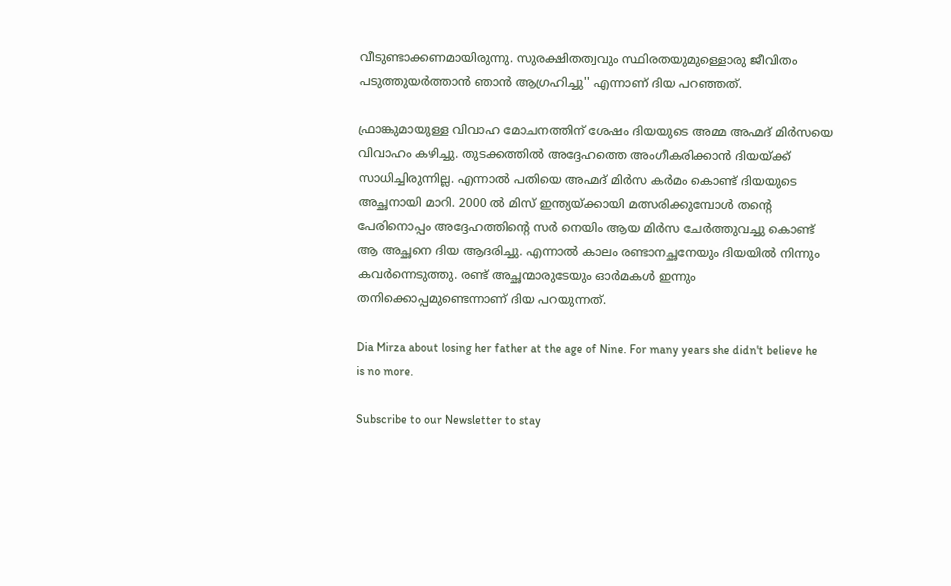വീടുണ്ടാക്കണമായിരുന്നു. സുരക്ഷിതത്വവും സ്ഥിരതയുമുള്ളൊരു ജീവിതം പടുത്തുയര്‍ത്താന്‍ ഞാന്‍ ആഗ്രഹിച്ചു'' എന്നാണ് ദിയ പറഞ്ഞത്.

ഫ്രാങ്കുമായുള്ള വിവാഹ മോചനത്തിന് ശേഷം ദിയയുടെ അമ്മ അഹ്മദ് മിര്‍സയെ വിവാഹം കഴിച്ചു. തുടക്കത്തില്‍ അദ്ദേഹത്തെ അംഗീകരിക്കാന്‍ ദിയയ്ക്ക് സാധിച്ചിരുന്നില്ല. എന്നാല്‍ പതിയെ അഹ്മദ് മിര്‍സ കര്‍മം കൊണ്ട് ദിയയുടെ അച്ഛനായി മാറി. 2000 ല്‍ മിസ് ഇന്ത്യയ്ക്കായി മത്സരിക്കുമ്പോള്‍ തന്റെ പേരിനൊപ്പം അദ്ദേഹത്തിന്റെ സര്‍ നെയിം ആയ മിര്‍സ ചേര്‍ത്തുവച്ചു കൊണ്ട് ആ അച്ഛനെ ദിയ ആദരിച്ചു. എന്നാല്‍ കാലം രണ്ടാനച്ഛനേയും ദിയയില്‍ നിന്നും കവര്‍ന്നെടുത്തു. രണ്ട് അച്ഛന്മാരുടേയും ഓര്‍മകള്‍ ഇന്നും തനിക്കൊപ്പമുണ്ടെന്നാണ് ദിയ പറയുന്നത്.

Dia Mirza about losing her father at the age of Nine. For many years she didn't believe he is no more.

Subscribe to our Newsletter to stay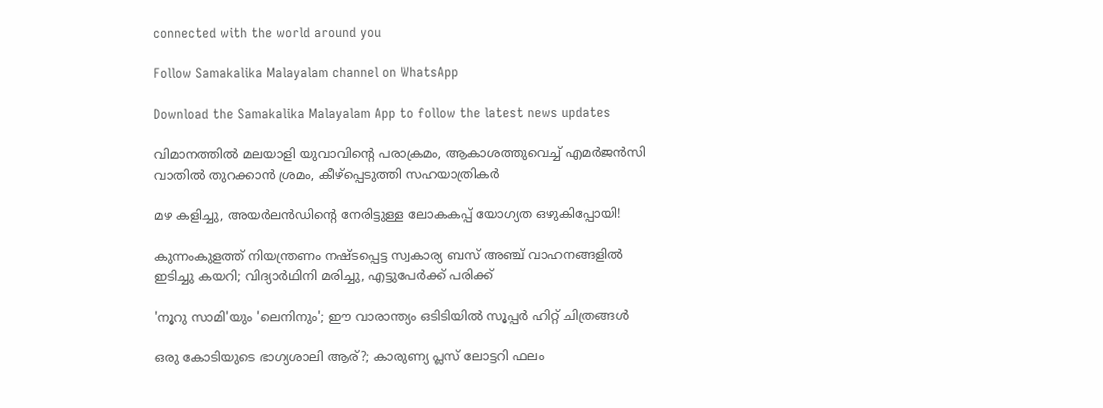connected with the world around you

Follow Samakalika Malayalam channel on WhatsApp

Download the Samakalika Malayalam App to follow the latest news updates

വിമാനത്തില്‍ മലയാളി യുവാവിന്റെ പരാക്രമം, ആകാശത്തുവെച്ച് എമര്‍ജന്‍സി വാതില്‍ തുറക്കാന്‍ ശ്രമം, കീഴ്‌പ്പെടുത്തി സഹയാത്രികര്‍

മഴ കളിച്ചു, അയർലൻഡിന്റെ നേരിട്ടുള്ള ലോകകപ്പ് യോഗ്യത ഒഴുകിപ്പോയി!

കുന്നംകുളത്ത് നിയന്ത്രണം നഷ്ടപ്പെട്ട സ്വകാര്യ ബസ് അഞ്ച് വാഹനങ്ങളിൽ ഇടിച്ചു കയറി; വിദ്യാർഥിനി മരിച്ചു, എട്ടുപേർക്ക് പരിക്ക്

'നൂറു സാമി'യും 'ലെനിനും'; ഈ വാരാന്ത്യം ഒടിടിയിൽ സൂപ്പർ ഹിറ്റ് ചിത്രങ്ങൾ

ഒരു കോടിയുടെ ഭാഗ്യശാലി ആര്?; കാരുണ്യ പ്ലസ് ലോട്ടറി ഫലം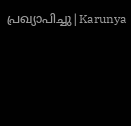പ്രഖ്യാപിച്ചു|Karunya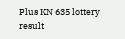Plus KN 635 lottery result